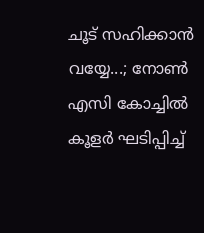ചൂട് സഹിക്കാൻ വയ്യേ...; നോൺ എസി കോച്ചിൽ കൂളര്‍ ഘടിപ്പിച്ച്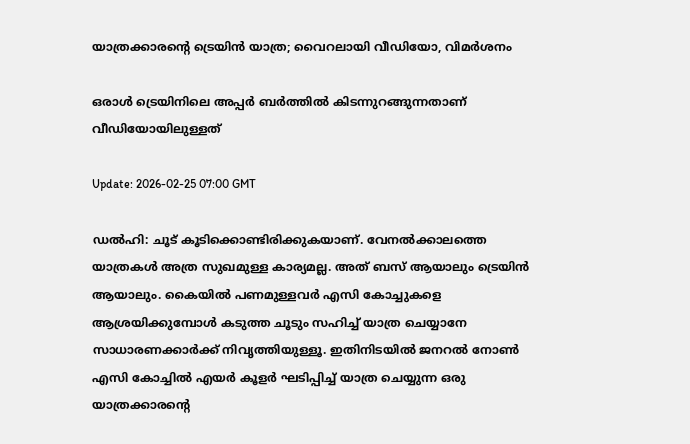യാത്രക്കാരന്‍റെ ട്രെയിൻ യാത്ര; വൈറലായി വീഡിയോ, വിമര്‍ശനം

ഒരാൾ ട്രെയിനിലെ അപ്പര്‍ ബര്‍ത്തിൽ കിടന്നുറങ്ങുന്നതാണ് വീഡിയോയിലുള്ളത്

Update: 2026-02-25 07:00 GMT

ഡൽഹി: ചൂട് കൂടിക്കൊണ്ടിരിക്കുകയാണ്. വേനൽക്കാലത്തെ യാത്രകൾ അത്ര സുഖമുള്ള കാര്യമല്ല. അത് ബസ് ആയാലും ട്രെയിൻ ആയാലും. കൈയിൽ പണമുള്ളവര്‍ എസി കോച്ചുകളെ ആശ്രയിക്കുമ്പോൾ കടുത്ത ചൂടും സഹിച്ച് യാത്ര ചെയ്യാനേ സാധാരണക്കാര്‍ക്ക് നിവൃത്തിയുള്ളൂ. ഇതിനിടയിൽ ജനറൽ നോൺ എസി കോച്ചിൽ എയര്‍ കൂളര്‍ ഘടിപ്പിച്ച് യാത്ര ചെയ്യുന്ന ഒരു യാത്രക്കാരന്‍റെ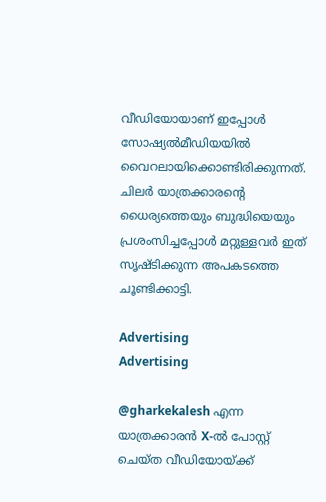വീഡിയോയാണ് ഇപ്പോൾ സോഷ്യൽമീഡിയയിൽ വൈറലായിക്കൊണ്ടിരിക്കുന്നത്. ചിലര്‍ യാത്രക്കാരന്‍റെ ധൈര്യത്തെയും ബുദ്ധിയെയും പ്രശംസിച്ചപ്പോൾ മറ്റുള്ളവര്‍ ഇത് സൃഷ്ടിക്കുന്ന അപകടത്തെ ചൂണ്ടിക്കാട്ടി.

Advertising
Advertising

@gharkekalesh എന്ന യാത്രക്കാരൻ X-ൽ പോസ്റ്റ് ചെയ്ത വീഡിയോയ്ക്ക്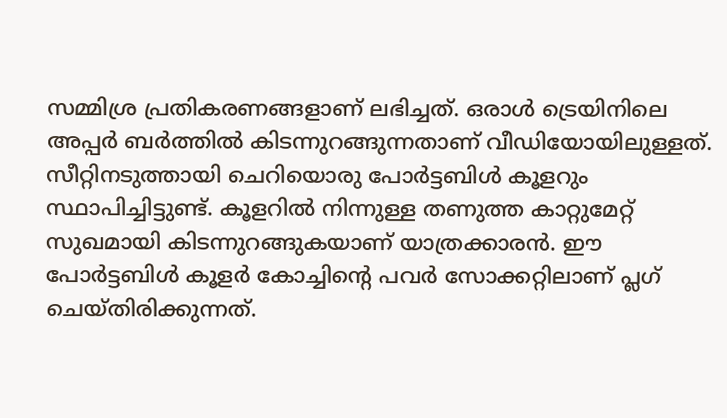സമ്മിശ്ര പ്രതികരണങ്ങളാണ് ലഭിച്ചത്. ഒരാൾ ട്രെയിനിലെ അപ്പര്‍ ബര്‍ത്തിൽ കിടന്നുറങ്ങുന്നതാണ് വീഡിയോയിലുള്ളത്. സീറ്റിനടുത്തായി ചെറിയൊരു പോര്‍ട്ടബിൾ കൂളറും സ്ഥാപിച്ചിട്ടുണ്ട്. കൂളറിൽ നിന്നുള്ള തണുത്ത കാറ്റുമേറ്റ് സുഖമായി കിടന്നുറങ്ങുകയാണ് യാത്രക്കാരൻ. ഈ പോർട്ടബിൾ കൂളർ കോച്ചിന്റെ പവർ സോക്കറ്റിലാണ് പ്ലഗ് ചെയ്തിരിക്കുന്നത്.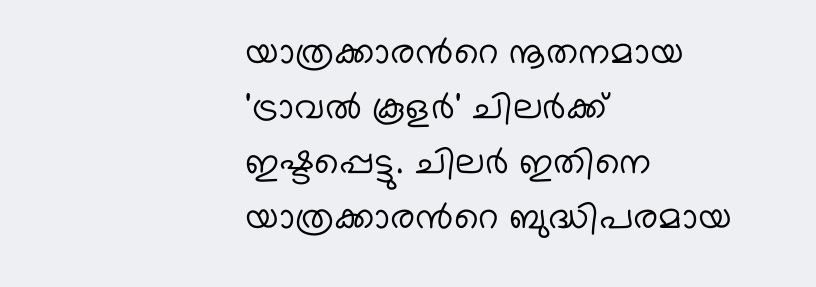യാത്രക്കാരന്‍റെ നൂതനമായ 'ട്രാവൽ കൂളർ' ചിലർക്ക് ഇഷ്ടപ്പെട്ടു. ചിലർ ഇതിനെ യാത്രക്കാരന്‍റെ ബുദ്ധിപരമായ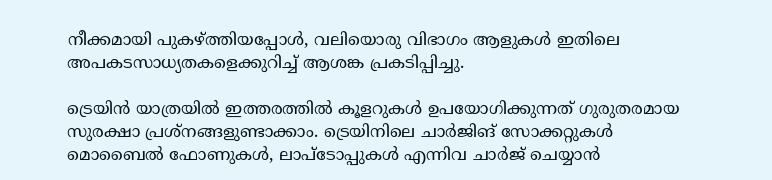നീക്കമായി പുകഴ്ത്തിയപ്പോൾ, വലിയൊരു വിഭാഗം ആളുകൾ ഇതിലെ അപകടസാധ്യതകളെക്കുറിച്ച് ആശങ്ക പ്രകടിപ്പിച്ചു.

ട്രെയിൻ യാത്രയിൽ ഇത്തരത്തിൽ കൂളറുകൾ ഉപയോഗിക്കുന്നത് ഗുരുതരമായ സുരക്ഷാ പ്രശ്നങ്ങളുണ്ടാക്കാം. ട്രെയിനിലെ ചാർജിങ് സോക്കറ്റുകൾ മൊബൈൽ ഫോണുകൾ, ലാപ്ടോപ്പുകൾ എന്നിവ ചാർജ് ചെയ്യാൻ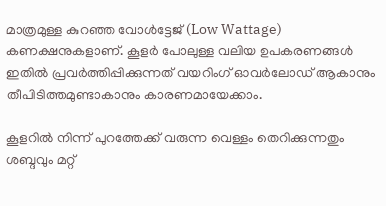മാത്രമുള്ള കുറഞ്ഞ വോൾട്ടേജ് (Low Wattage) കണക്ഷനുകളാണ്. കൂളർ പോലുള്ള വലിയ ഉപകരണങ്ങൾ ഇതിൽ പ്രവർത്തിപ്പിക്കുന്നത് വയറിംഗ് ഓവർലോഡ് ആകാനും തീപിടിത്തമുണ്ടാകാനും കാരണമായേക്കാം.

കൂളറിൽ നിന്ന് പുറത്തേക്ക് വരുന്ന വെള്ളം തെറിക്കുന്നതും ശബ്ദവും മറ്റ്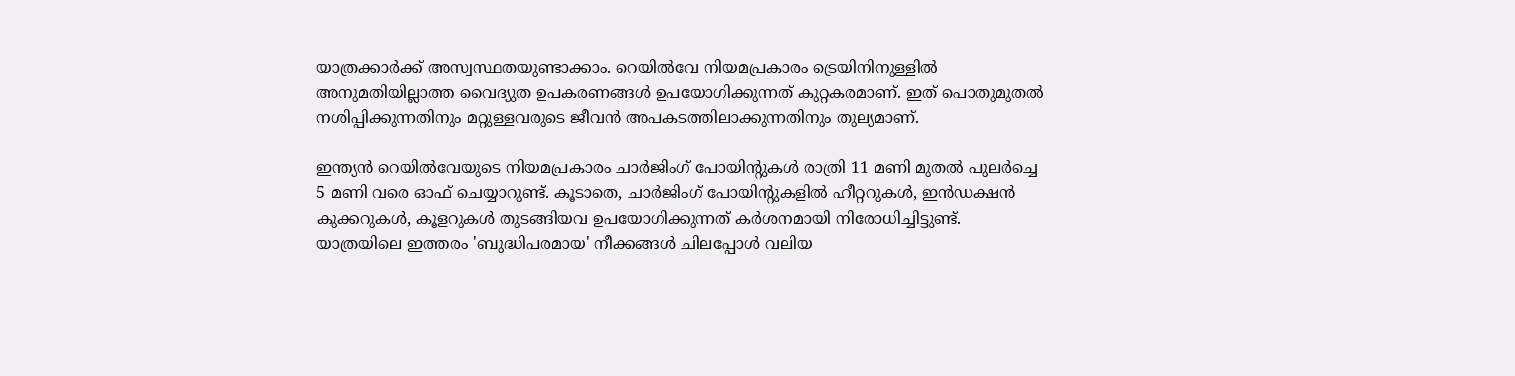യാത്രക്കാർക്ക് അസ്വസ്ഥതയുണ്ടാക്കാം. റെയിൽവേ നിയമപ്രകാരം ട്രെയിനിനുള്ളിൽ അനുമതിയില്ലാത്ത വൈദ്യുത ഉപകരണങ്ങൾ ഉപയോഗിക്കുന്നത് കുറ്റകരമാണ്. ഇത് പൊതുമുതൽ നശിപ്പിക്കുന്നതിനും മറ്റുള്ളവരുടെ ജീവൻ അപകടത്തിലാക്കുന്നതിനും തുല്യമാണ്.

ഇന്ത്യൻ റെയിൽവേയുടെ നിയമപ്രകാരം ചാർജിംഗ് പോയിന്‍റുകൾ രാത്രി 11 മണി മുതൽ പുലർച്ചെ 5 മണി വരെ ഓഫ് ചെയ്യാറുണ്ട്. കൂടാതെ, ചാർജിംഗ് പോയിന്റുകളിൽ ഹീറ്ററുകൾ, ഇൻഡക്ഷൻ കുക്കറുകൾ, കൂളറുകൾ തുടങ്ങിയവ ഉപയോഗിക്കുന്നത് കർശനമായി നിരോധിച്ചിട്ടുണ്ട്. യാത്രയിലെ ഇത്തരം 'ബുദ്ധിപരമായ' നീക്കങ്ങൾ ചിലപ്പോൾ വലിയ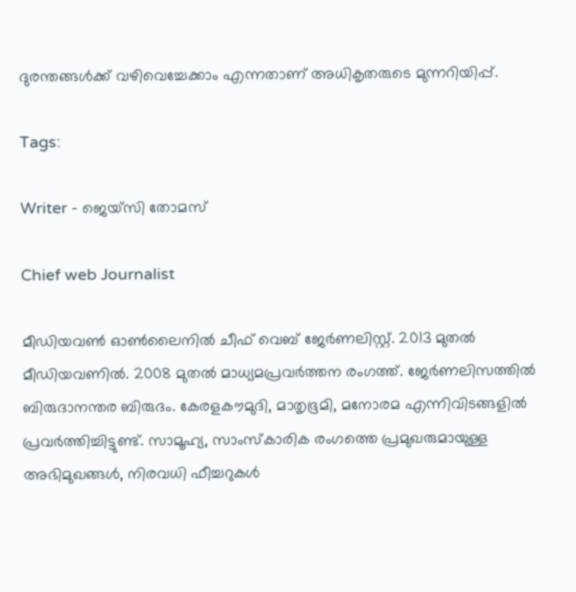ദുരന്തങ്ങൾക്ക് വഴിവെച്ചേക്കാം എന്നതാണ് അധികൃതരുടെ മുന്നറിയിപ്പ്.

Tags:

Writer - ജെയ്സി തോമസ്

Chief web Journalist

മീഡിയവൺ ഓൺലൈനിൽ ചീഫ് വെബ് ജേർണലിസ്റ്റ്. 2013 മുതൽ മീഡിയവണിൽ. 2008 മുതൽ മാധ്യമപ്രവർത്തന രംഗത്ത്. ജേർണലിസത്തിൽ ബിരുദാനന്തര ബിരുദം. കേരളകൗമുദി, മാതൃഭൂമി, മനോരമ എന്നിവിടങ്ങളിൽ പ്രവർത്തിച്ചിട്ടുണ്ട്. സാമൂഹ്യ, സാംസ്‌കാരിക രംഗത്തെ പ്രമുഖരുമായുള്ള അഭിമുഖങ്ങൾ, നിരവധി ഫീച്ചറുകൾ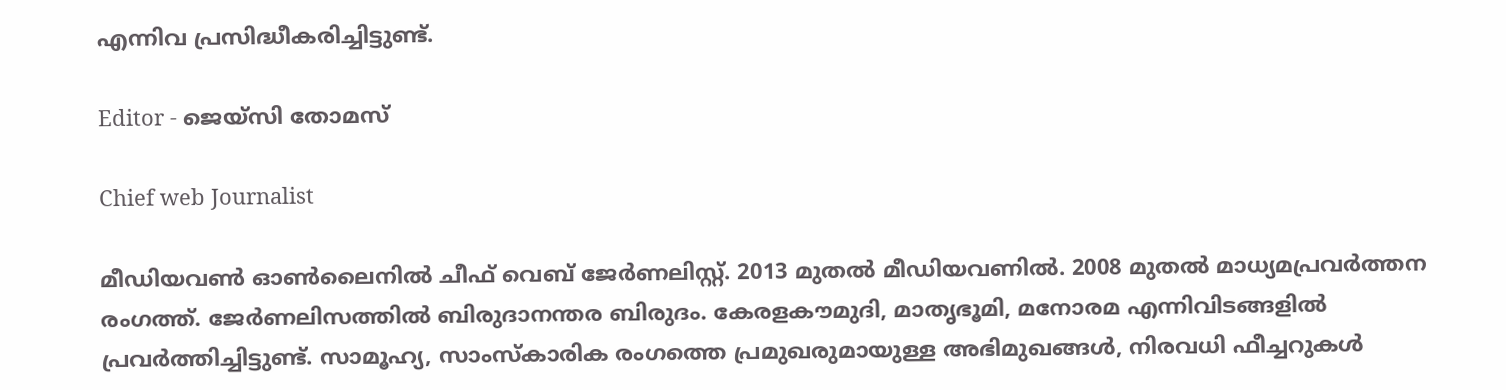എന്നിവ പ്രസിദ്ധീകരിച്ചിട്ടുണ്ട്.

Editor - ജെയ്സി തോമസ്

Chief web Journalist

മീഡിയവൺ ഓൺലൈനിൽ ചീഫ് വെബ് ജേർണലിസ്റ്റ്. 2013 മുതൽ മീഡിയവണിൽ. 2008 മുതൽ മാധ്യമപ്രവർത്തന രംഗത്ത്. ജേർണലിസത്തിൽ ബിരുദാനന്തര ബിരുദം. കേരളകൗമുദി, മാതൃഭൂമി, മനോരമ എന്നിവിടങ്ങളിൽ പ്രവർത്തിച്ചിട്ടുണ്ട്. സാമൂഹ്യ, സാംസ്‌കാരിക രംഗത്തെ പ്രമുഖരുമായുള്ള അഭിമുഖങ്ങൾ, നിരവധി ഫീച്ചറുകൾ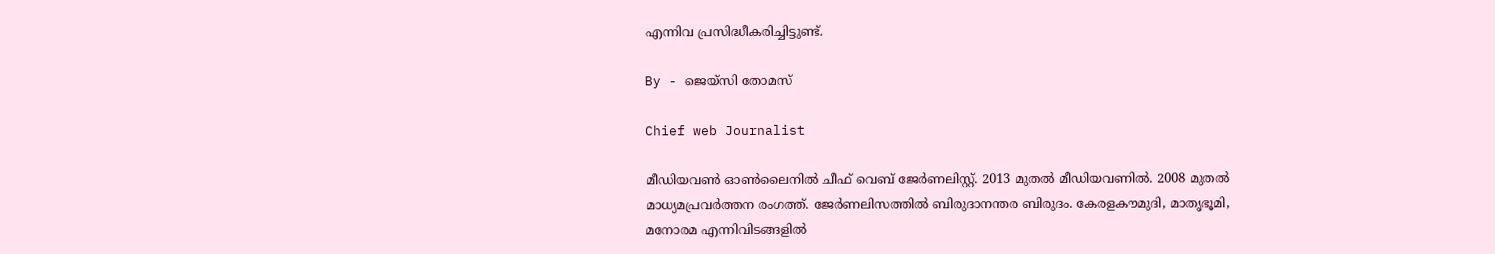എന്നിവ പ്രസിദ്ധീകരിച്ചിട്ടുണ്ട്.

By - ജെയ്സി തോമസ്

Chief web Journalist

മീഡിയവൺ ഓൺലൈനിൽ ചീഫ് വെബ് ജേർണലിസ്റ്റ്. 2013 മുതൽ മീഡിയവണിൽ. 2008 മുതൽ മാധ്യമപ്രവർത്തന രംഗത്ത്. ജേർണലിസത്തിൽ ബിരുദാനന്തര ബിരുദം. കേരളകൗമുദി, മാതൃഭൂമി, മനോരമ എന്നിവിടങ്ങളിൽ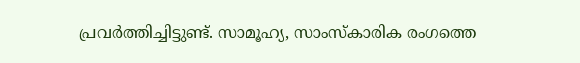പ്രവർത്തിച്ചിട്ടുണ്ട്. സാമൂഹ്യ, സാംസ്‌കാരിക രംഗത്തെ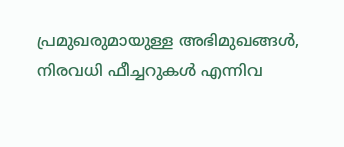പ്രമുഖരുമായുള്ള അഭിമുഖങ്ങൾ, നിരവധി ഫീച്ചറുകൾ എന്നിവ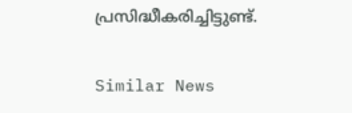പ്രസിദ്ധീകരിച്ചിട്ടുണ്ട്.

Similar News